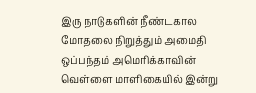இரு நாடுகளின் நீண்டகால மோதலை நிறுத்தும் அமைதி ஒப்பந்தம் அமெரிக்காவின் வெள்ளை மாளிகையில் இன்று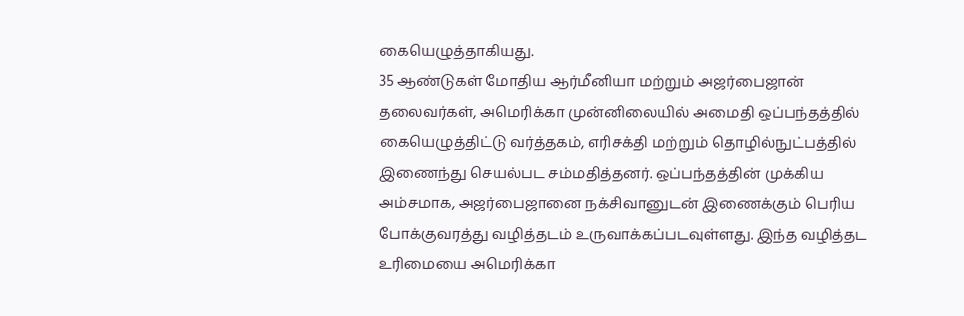கையெழுத்தாகியது.
35 ஆண்டுகள் மோதிய ஆர்மீனியா மற்றும் அஜர்பைஜான் தலைவர்கள், அமெரிக்கா முன்னிலையில் அமைதி ஒப்பந்தத்தில் கையெழுத்திட்டு வர்த்தகம், எரிசக்தி மற்றும் தொழில்நுட்பத்தில் இணைந்து செயல்பட சம்மதித்தனர். ஒப்பந்தத்தின் முக்கிய அம்சமாக, அஜர்பைஜானை நக்சிவானுடன் இணைக்கும் பெரிய போக்குவரத்து வழித்தடம் உருவாக்கப்படவுள்ளது. இந்த வழித்தட உரிமையை அமெரிக்கா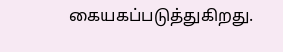கையகப்படுத்துகிறது.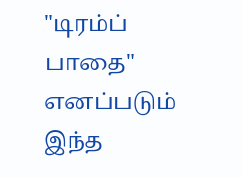"டிரம்ப் பாதை" எனப்படும் இந்த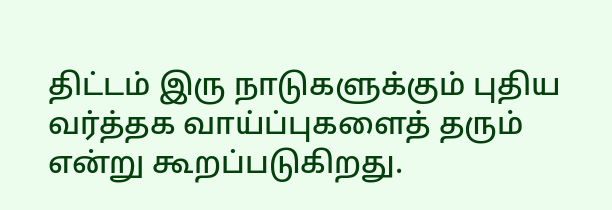திட்டம் இரு நாடுகளுக்கும் புதிய வர்த்தக வாய்ப்புகளைத் தரும் என்று கூறப்படுகிறது.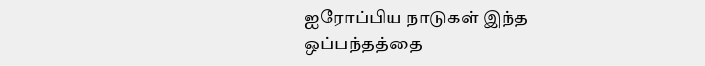ஐரோப்பிய நாடுகள் இந்த ஒப்பந்தத்தை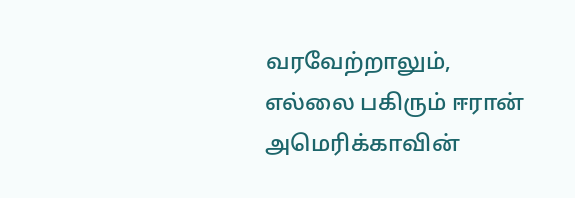வரவேற்றாலும், எல்லை பகிரும் ஈரான் அமெரிக்காவின்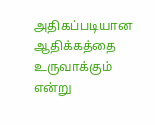அதிகப்படியான ஆதிக்கத்தை உருவாக்கும் என்று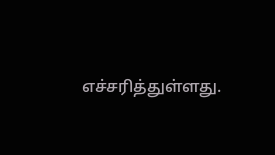எச்சரித்துள்ளது.